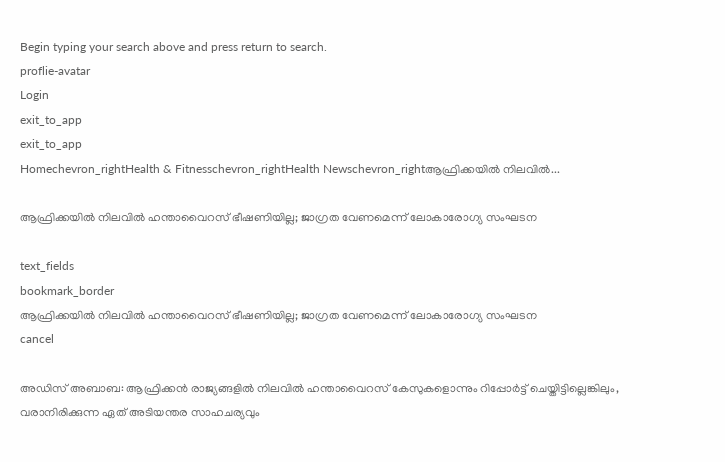Begin typing your search above and press return to search.
proflie-avatar
Login
exit_to_app
exit_to_app
Homechevron_rightHealth & Fitnesschevron_rightHealth Newschevron_rightആഫ്രിക്കയിൽ നിലവിൽ...

ആഫ്രിക്കയിൽ നിലവിൽ ഹന്താവൈറസ് ഭീഷണിയില്ല; ജാഗ്രത വേണമെന്ന് ലോകാരോഗ്യ സംഘടന

text_fields
bookmark_border
ആഫ്രിക്കയിൽ നിലവിൽ ഹന്താവൈറസ് ഭീഷണിയില്ല; ജാഗ്രത വേണമെന്ന് ലോകാരോഗ്യ സംഘടന
cancel

അഡിസ് അബാബ: ആഫ്രിക്കൻ രാജ്യങ്ങളിൽ നിലവിൽ ഹന്താവൈറസ് കേസുകളൊന്നും റിപ്പോർട്ട് ചെയ്തിട്ടില്ലെങ്കിലും, വരാനിരിക്കുന്ന ഏത് അടിയന്തര സാഹചര്യവും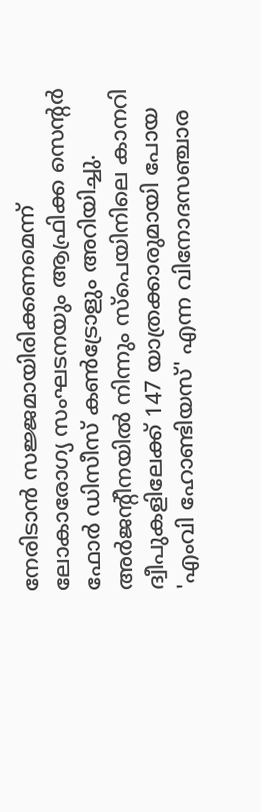നേരിടാൻ സജ്ജമായിരിക്കണമെന്ന് ലോകാരോഗ്യ സംഘടനയും ആഫ്രിക്ക സെന്റർ ഫോർ ഡിസീസ് കൺട്രോളും അറിയിച്ചു. അർജന്റീനയിൽ നിന്നും സ്പെയിനിലെ കാനറി ദ്വീപുകളിലേക്ക് 147 യാത്രക്കാരുമായി പോയ 'എംവി ഹോണ്ടിയസ്' എന്ന വിനോദസഞ്ചാര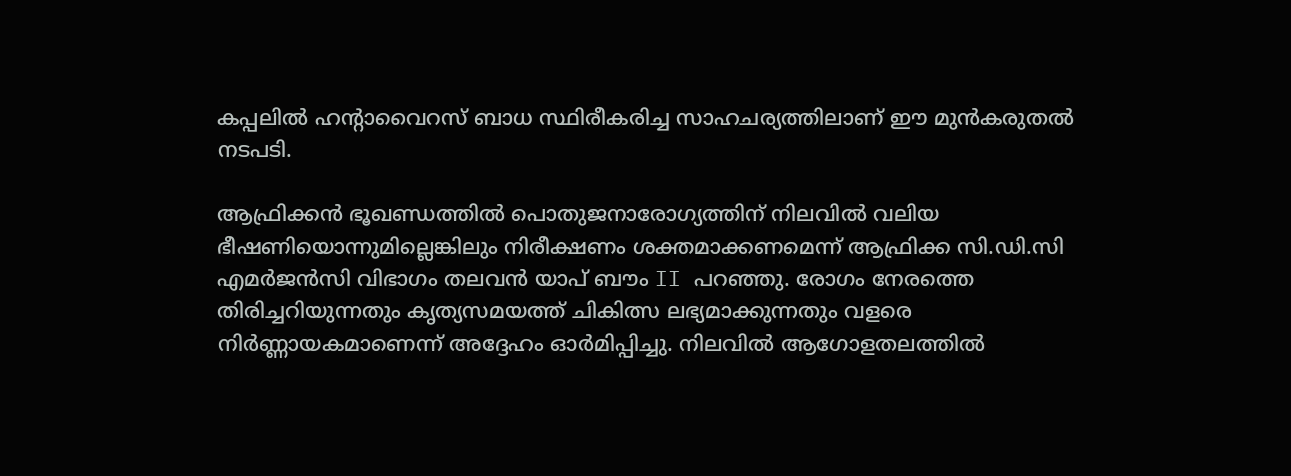കപ്പലിൽ ഹന്റാവൈറസ് ബാധ സ്ഥിരീകരിച്ച സാഹചര്യത്തിലാണ് ഈ മുൻകരുതൽ നടപടി.

ആഫ്രിക്കൻ ഭൂഖണ്ഡത്തിൽ പൊതുജനാരോഗ്യത്തിന് നിലവിൽ വലിയ ഭീഷണിയൊന്നുമില്ലെങ്കിലും നിരീക്ഷണം ശക്തമാക്കണമെന്ന് ആഫ്രിക്ക സി.ഡി.സി എമർജൻസി വിഭാഗം തലവൻ യാപ് ബൗം II പറഞ്ഞു. രോഗം നേരത്തെ തിരിച്ചറിയുന്നതും കൃത്യസമയത്ത് ചികിത്സ ലഭ്യമാക്കുന്നതും വളരെ നിർണ്ണായകമാണെന്ന് അദ്ദേഹം ഓർമിപ്പിച്ചു. നിലവിൽ ആഗോളതലത്തിൽ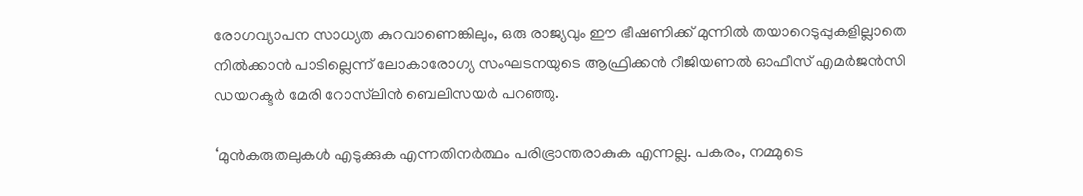രോഗവ്യാപന സാധ്യത കുറവാണെങ്കിലും, ഒരു രാജ്യവും ഈ ഭീഷണിക്ക് മുന്നിൽ തയാറെടുപ്പുകളില്ലാതെ നിൽക്കാൻ പാടില്ലെന്ന് ലോകാരോഗ്യ സംഘടനയുടെ ആഫ്രിക്കൻ റീജിയണൽ ഓഫീസ് എമർജൻസി ഡയറക്ടർ മേരി റോസ്‌ലിൻ ബെലിസയർ പറഞ്ഞു.

‘മുൻകരുതലുകൾ എടുക്കുക എന്നതിനർത്ഥം പരിഭ്രാന്തരാകുക എന്നല്ല. പകരം, നമ്മുടെ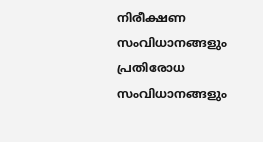നിരീക്ഷണ സംവിധാനങ്ങളും പ്രതിരോധ സംവിധാനങ്ങളും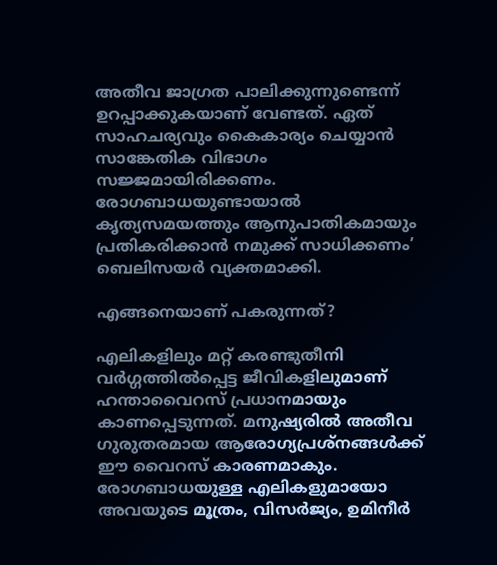അതീവ ജാഗ്രത പാലിക്കുന്നുണ്ടെന്ന് ഉറപ്പാക്കുകയാണ് വേണ്ടത്. ഏത് സാഹചര്യവും കൈകാര്യം ചെയ്യാൻ സാങ്കേതിക വിഭാഗം സജ്ജമായിരിക്കണം. രോഗബാധയുണ്ടായാൽ കൃത്യസമയത്തും ആനുപാതികമായും പ്രതികരിക്കാൻ നമുക്ക് സാധിക്കണം’ ബെലിസയർ വ്യക്തമാക്കി.

എങ്ങനെയാണ് പകരുന്നത്?

എലികളിലും മറ്റ് കരണ്ടുതീനി വർഗ്ഗത്തിൽപ്പെട്ട ജീവികളിലുമാണ് ഹന്താവൈറസ് പ്രധാനമായും കാണപ്പെടുന്നത്. മനുഷ്യരിൽ അതീവ ഗുരുതരമായ ആരോഗ്യപ്രശ്നങ്ങൾക്ക് ഈ വൈറസ് കാരണമാകും. രോഗബാധയുള്ള എലികളുമായോ അവയുടെ മൂത്രം, വിസർജ്യം, ഉമിനീർ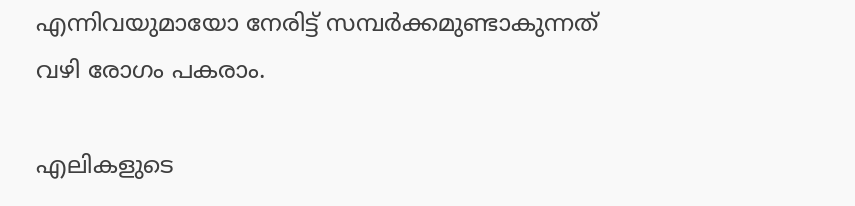എന്നിവയുമായോ നേരിട്ട് സമ്പർക്കമുണ്ടാകുന്നത് വഴി രോഗം പകരാം.

എലികളുടെ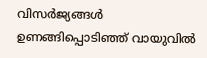വിസർജ്യങ്ങൾ ഉണങ്ങിപ്പൊടിഞ്ഞ് വായുവിൽ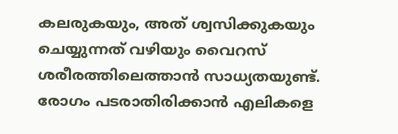കലരുകയും, അത് ശ്വസിക്കുകയും ചെയ്യുന്നത് വഴിയും വൈറസ് ശരീരത്തിലെത്താൻ സാധ്യതയുണ്ട്. രോഗം പടരാതിരിക്കാൻ എലികളെ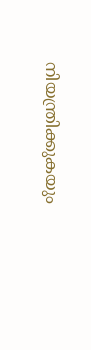നിയന്ത്രിക്കുകയും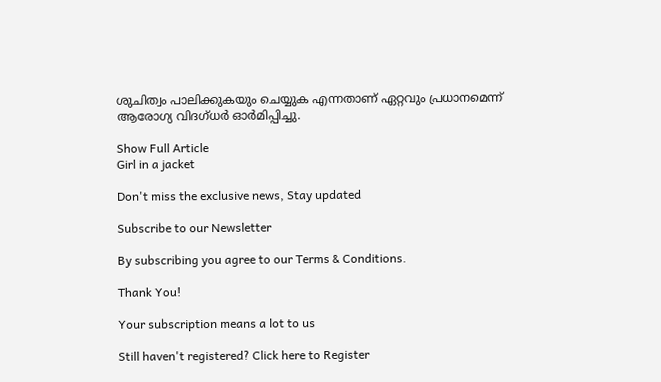ശുചിത്വം പാലിക്കുകയും ചെയ്യുക എന്നതാണ് ഏറ്റവും പ്രധാനമെന്ന് ആരോഗ്യ വിദഗ്ധർ ഓർമിപ്പിച്ചു.

Show Full Article
Girl in a jacket

Don't miss the exclusive news, Stay updated

Subscribe to our Newsletter

By subscribing you agree to our Terms & Conditions.

Thank You!

Your subscription means a lot to us

Still haven't registered? Click here to Register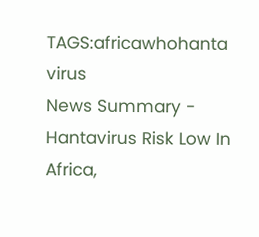TAGS:africawhohanta virus
News Summary - Hantavirus Risk Low In Africa,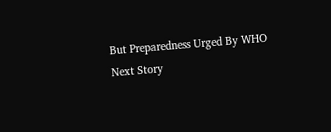But Preparedness Urged By WHO
Next Story